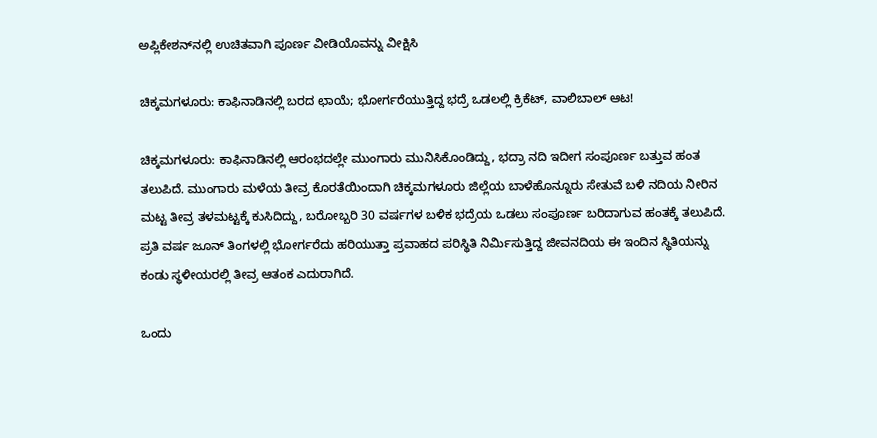ಅಪ್ಲಿಕೇಶನ್‌ನಲ್ಲಿ ಉಚಿತವಾಗಿ ಪೂರ್ಣ ವೀಡಿಯೊವನ್ನು ವೀಕ್ಷಿಸಿ

ಚಿಕ್ಕಮಗಳೂರು: ಕಾಫಿನಾಡಿನಲ್ಲಿ ಬರದ ಛಾಯೆ; ಭೋರ್ಗರೆಯುತ್ತಿದ್ದ ಭದ್ರೆ ಒಡಲಲ್ಲಿ ಕ್ರಿಕೆಟ್, ವಾಲಿಬಾಲ್ ಆಟ!

ಚಿಕ್ಕಮಗಳೂರು: ಕಾಫಿನಾಡಿನಲ್ಲಿ ಆರಂಭದಲ್ಲೇ ಮುಂಗಾರು ಮುನಿಸಿಕೊಂಡಿದ್ದು, ಭದ್ರಾ ನದಿ ಇದೀಗ ಸಂಪೂರ್ಣ ಬತ್ತುವ ಹಂತ ತಲುಪಿದೆ. ಮುಂಗಾರು ಮಳೆಯ ತೀವ್ರ ಕೊರತೆಯಿಂದಾಗಿ ಚಿಕ್ಕಮಗಳೂರು ಜಿಲ್ಲೆಯ ಬಾಳೆಹೊನ್ನೂರು ಸೇತುವೆ ಬಳಿ ನದಿಯ ನೀರಿನ ಮಟ್ಟ ತೀವ್ರ ತಳಮಟ್ಟಕ್ಕೆ ಕುಸಿದಿದ್ದು, ಬರೋಬ್ಬರಿ 30 ವರ್ಷಗಳ ಬಳಿಕ ಭದ್ರೆಯ ಒಡಲು ಸಂಪೂರ್ಣ ಬರಿದಾಗುವ ಹಂತಕ್ಕೆ ತಲುಪಿದೆ. ಪ್ರತಿ ವರ್ಷ ಜೂನ್ ತಿಂಗಳಲ್ಲಿ ಭೋರ್ಗರೆದು ಹರಿಯುತ್ತಾ ಪ್ರವಾಹದ ಪರಿಸ್ಥಿತಿ ನಿರ್ಮಿಸುತ್ತಿದ್ದ ಜೀವನದಿಯ ಈ ಇಂದಿನ ಸ್ಥಿತಿಯನ್ನು ಕಂಡು ಸ್ಥಳೀಯರಲ್ಲಿ ತೀವ್ರ ಆತಂಕ ಎದುರಾಗಿದೆ.

ಒಂದು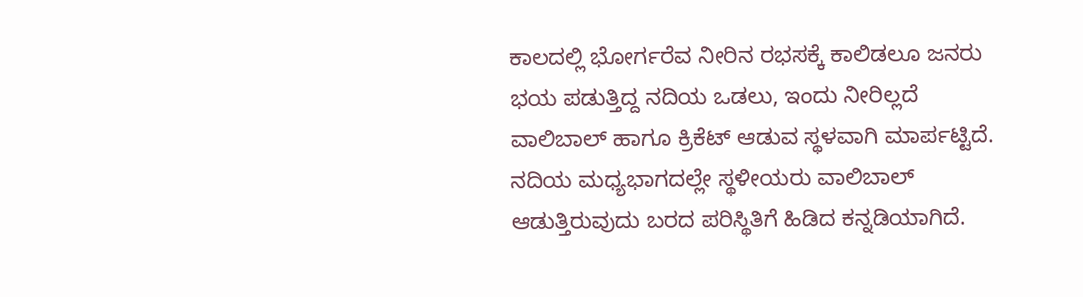ಕಾಲದಲ್ಲಿ ಭೋರ್ಗರೆವ ನೀರಿನ ರಭಸಕ್ಕೆ ಕಾಲಿಡಲೂ ಜನರು ಭಯ ಪಡುತ್ತಿದ್ದ ನದಿಯ ಒಡಲು, ಇಂದು ನೀರಿಲ್ಲದೆ ವಾಲಿಬಾಲ್ ಹಾಗೂ ಕ್ರಿಕೆಟ್ ಆಡುವ ಸ್ಥಳವಾಗಿ ಮಾರ್ಪಟ್ಟಿದೆ. ನದಿಯ ಮಧ್ಯಭಾಗದಲ್ಲೇ ಸ್ಥಳೀಯರು ವಾಲಿಬಾಲ್ ಆಡುತ್ತಿರುವುದು ಬರದ ಪರಿಸ್ಥಿತಿಗೆ ಹಿಡಿದ ಕನ್ನಡಿಯಾಗಿದೆ.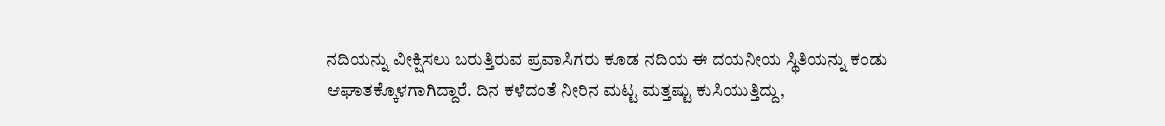ನದಿಯನ್ನು ವೀಕ್ಷಿಸಲು ಬರುತ್ತಿರುವ ಪ್ರವಾಸಿಗರು ಕೂಡ ನದಿಯ ಈ ದಯನೀಯ ಸ್ಥಿತಿಯನ್ನು ಕಂಡು ಆಘಾತಕ್ಕೊಳಗಾಗಿದ್ದಾರೆ. ದಿನ ಕಳೆದಂತೆ ನೀರಿನ ಮಟ್ಟ ಮತ್ತಷ್ಟು ಕುಸಿಯುತ್ತಿದ್ದು,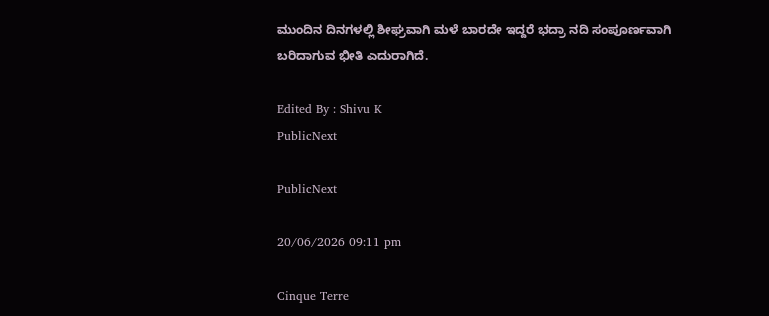ಮುಂದಿನ ದಿನಗಳಲ್ಲಿ ಶೀಘ್ರವಾಗಿ ಮಳೆ ಬಾರದೇ ಇದ್ದರೆ ಭದ್ರಾ ನದಿ ಸಂಪೂರ್ಣವಾಗಿ ಬರಿದಾಗುವ ಭೀತಿ ಎದುರಾಗಿದೆ.

Edited By : Shivu K
PublicNext

PublicNext

20/06/2026 09:11 pm

Cinque Terre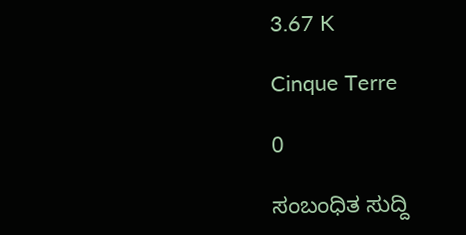3.67 K

Cinque Terre

0

ಸಂಬಂಧಿತ ಸುದ್ದಿ